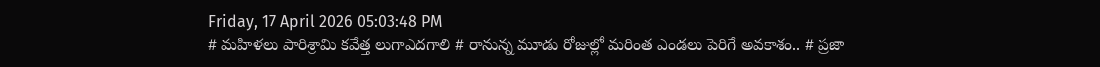Friday, 17 April 2026 05:03:48 PM
# మహిళలు పారిశ్రామి కవేత్త లుగాఎదగాలి # రానున్న మూడు రోజుల్లో మరింత ఎండలు పెరిగే అవకాశం.. # ప్రజా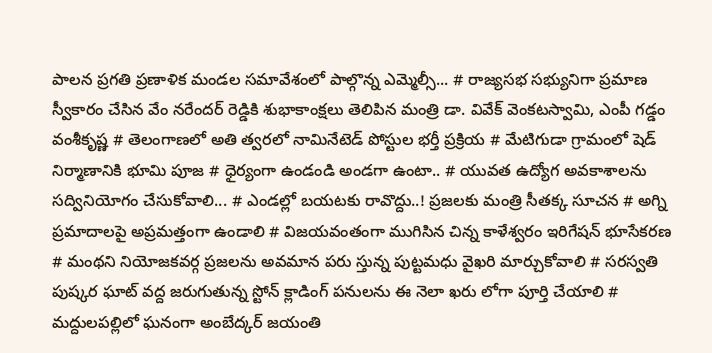పాలన ప్రగతి ప్రణాళిక మండల సమావేశంలో పాల్గొన్న ఎమ్మెల్సీ... # రాజ్యసభ సభ్యునిగా ప్రమాణ స్వీకారం చేసిన వేం నరేందర్ రెడ్డికి శుభాకాంక్షలు తెలిపిన మంత్రి డా. వివేక్ వెంకటస్వామి, ఎంపీ గడ్డం వంశీకృష్ణ # తెలంగాణలో అతి త్వరలో నామినేటెడ్ పోస్టుల భర్తీ ప్రక్రియ # మేటిగుడా గ్రామంలో షెడ్ నిర్మాణానికి భూమి పూజ # ధైర్యంగా ఉండండి అండగా ఉంటా.. # యువత ఉద్యోగ అవకాశాలను సద్వినియోగం చేసుకోవాలి... # ఎండల్లో బయటకు రావొద్దు..! ప్రజలకు మంత్రి సీతక్క సూచన # అగ్ని ప్రమాదాలపై అప్రమత్తంగా ఉండాలి # విజయవంతంగా ముగిసిన చిన్న కాళేశ్వరం ఇరిగేషన్ భూసేకరణ # మంథని నియోజకవర్గ ప్రజలను అవమాన పరు స్తున్న పుట్టమధు వైఖరి మార్చుకోవాలి # సరస్వతి పుష్కర ఘాట్ వద్ద జరుగుతున్న స్టోన్ క్లాడింగ్ పనులను ఈ నెలా ఖరు లోగా పూర్తి చేయాలి # మద్దులపల్లిలో ఘనంగా అంబేద్కర్ జయంతి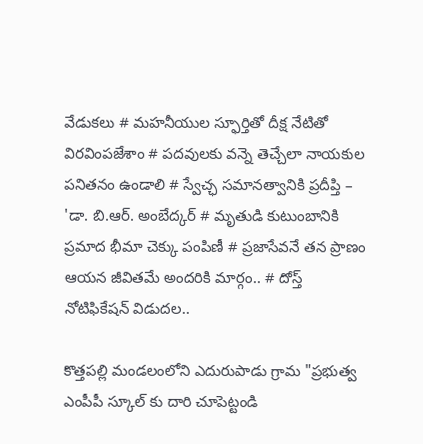వేడుకలు # మహనీయుల స్ఫూర్తితో దీక్ష నేటితో విరవింపజేశాం # పదవులకు వన్నె తెచ్చేలా నాయకుల పనితనం ఉండాలి # స్వేచ్ఛ సమానత్వానికి ప్రదీప్తి – 'డా. బి.ఆర్. అంబేద్కర్ # మృతుడి కుటుంబానికి ప్రమాద భీమా చెక్కు పంపిణీ # ప్రజాసేవనే తన ప్రాణం ఆయన జీవితమే అందరికి మార్గం.. # దోస్త్ నోటిఫికేషన్ విడుదల..

కొత్తపల్లి మండలంలోని ఎదురుపాడు గ్రామ "ప్రభుత్వ ఎంపీపీ స్కూల్ కు దారి చూపెట్టండి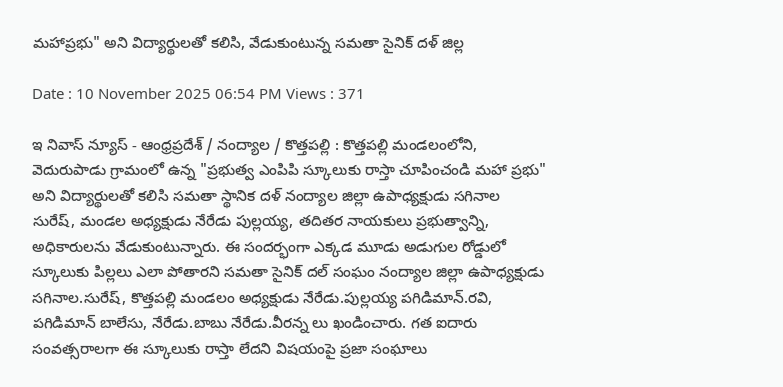మహాప్రభు" అని విద్యార్థులతో కలిసి, వేడుకుంటున్న సమతా సైనిక్ దళ్ జిల్ల

Date : 10 November 2025 06:54 PM Views : 371

ఇ నివాస్ న్యూస్ - ఆంధ్రప్రదేశ్ / నంద్యాల / కొత్తపల్లి : కొత్తపల్లి మండలంలోని, వెదురుపాడు గ్రామంలో ఉన్న "ప్రభుత్వ ఎంపిపి స్కూలుకు రాస్తా చూపించండి మహా ప్రభు" అని విద్యార్థులతో కలిసి సమతా స్థానిక దళ్ నంద్యాల జిల్లా ఉపాధ్యక్షుడు సగినాల సురేష్, మండల అధ్యక్షుడు నేరేడు పుల్లయ్య, తదితర నాయకులు ప్రభుత్వాన్ని, అధికారులను వేడుకుంటున్నారు. ఈ సందర్భంగా ఎక్కడ మూడు అడుగుల రోడ్డులో స్కూలుకు పిల్లలు ఎలా పోతారని సమతా సైనిక్ దల్ సంఘం నంద్యాల జిల్లా ఉపాధ్యక్షుడు సగినాల.సురేష్, కొత్తపల్లి మండలం అధ్యక్షుడు నేరేడు.పుల్లయ్య పగిడిమాన్.రవి, పగిడిమాన్ బాలేసు, నేరేడు.బాబు నేరేడు.వీరన్న లు ఖండించారు. గత ఐదారు సంవత్సరాలగా ఈ స్కూలుకు రాస్తా లేదని విషయంపై ప్రజా సంఘాలు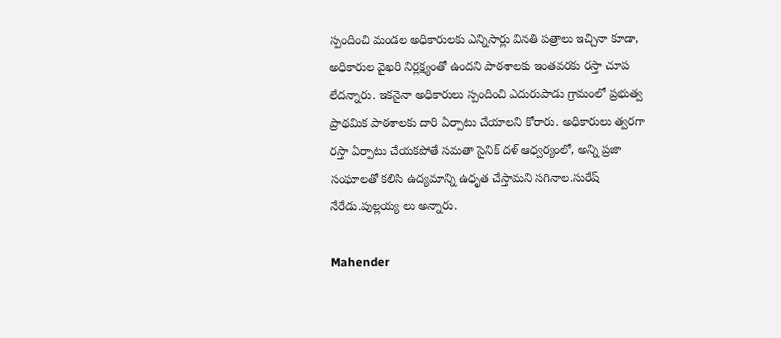స్పందించి మండల అధికారులకు ఎన్నిసార్లు వినతి పత్రాలు ఇచ్చినా కూడా, అధికారుల వైఖరి నిర్లక్ష్యంతో ఉందని పాఠశాలకు ఇంతవరకు రస్తా చూప లేదన్నారు. ఇకనైనా అధికారులు స్పందించి ఎదురుపాడు గ్రామంలో ప్రభుత్వ ప్రాథమిక పాఠశాలకు దారి ఏర్పాటు చేయాలని కోరారు. అధికారులు త్వరగా రస్తా ఏర్పాటు చేయకపోతే సమతా సైనిక్ దళ్ ఆధ్వర్యంలో, అన్ని ప్రజా సంఘాలతో కలిసి ఉద్యమాన్ని ఉధృత చేస్తామని సగినాల.సురేష్ నేరేడు.పుల్లయ్య లు అన్నారు.

Mahender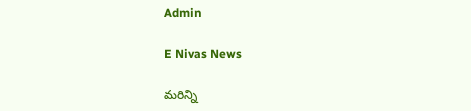Admin

E Nivas News

మరిన్ని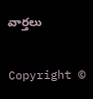వార్తలు

Copyright ©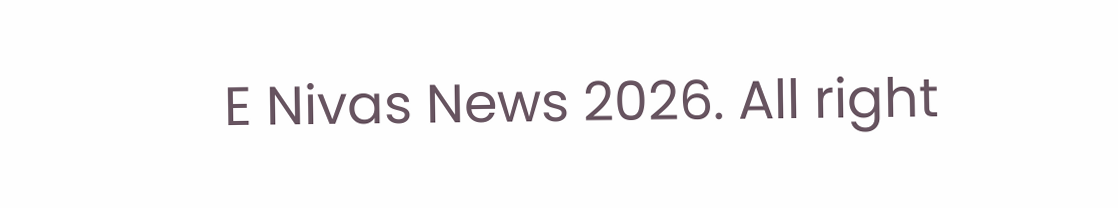E Nivas News 2026. All right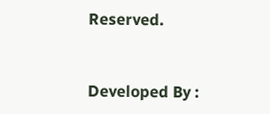Reserved.



Developed By :